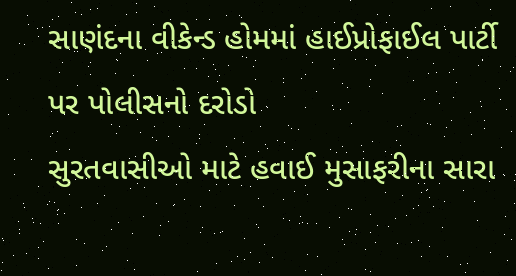સાણંદના વીકેન્ડ હોમમાં હાઈપ્રોફાઈલ પાર્ટી પર પોલીસનો દરોડો
સુરતવાસીઓ માટે હવાઈ મુસાફરીના સારા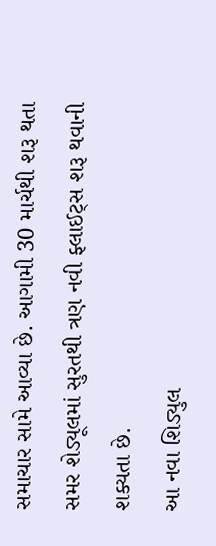સમાચાર સામે આવ્યા છે. આગામી 30 માર્ચથી શરૂ થતા સમર શેડ્યૂલમાં સુરતથી ત્રણ નવી ફ્લાઈટ્સ શરૂ થવાની શક્યતા છે.
આ નવા શિડ્યુલ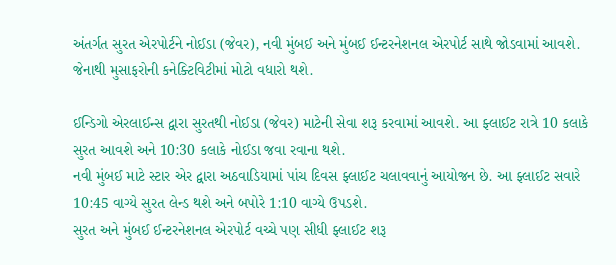અંતર્ગત સુરત એરપોર્ટને નોઈડા (જેવર), નવી મુંબઈ અને મુંબઈ ઈન્ટરનેશનલ એરપોર્ટ સાથે જોડવામાં આવશે. જેનાથી મુસાફરોની કનેક્ટિવિટીમાં મોટો વધારો થશે.

ઈન્ડિગો એરલાઈન્સ દ્વારા સુરતથી નોઈડા (જેવર) માટેની સેવા શરૂ કરવામાં આવશે. આ ફ્લાઈટ રાત્રે 10 કલાકે સુરત આવશે અને 10:30 કલાકે નોઈડા જવા રવાના થશે.
નવી મુંબઈ માટે સ્ટાર એર દ્વારા અઠવાડિયામાં પાંચ દિવસ ફ્લાઈટ ચલાવવાનું આયોજન છે. આ ફ્લાઈટ સવારે 10:45 વાગ્યે સુરત લેન્ડ થશે અને બપોરે 1:10 વાગ્યે ઉપડશે.
સુરત અને મુંબઈ ઈન્ટરનેશનલ એરપોર્ટ વચ્ચે પણ સીધી ફ્લાઈટ શરૂ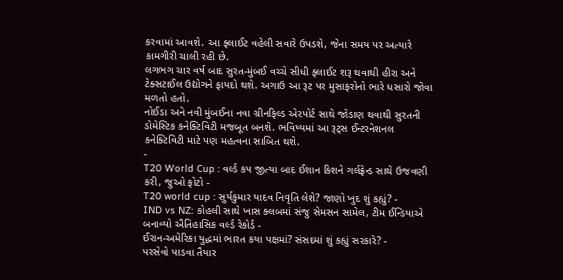કરવામાં આવશે. આ ફ્લાઈટ વહેલી સવારે ઉપડશે, જેના સમય પર અત્યારે કામગીરી ચાલી રહી છે.
લગભગ ચાર વર્ષ બાદ સુરત-મુંબઈ વચ્ચે સીધી ફ્લાઈટ શરૂ થવાથી હીરા અને ટેક્સટાઈલ ઉદ્યોગને ફાયદો થશે. અગાઉ આ રૂટ પર મુસાફરોનો ભારે ધસારો જોવા મળતો હતો.
નોઈડા અને નવી મુંબઈના નવા ગ્રીનફિલ્ડ એરપોર્ટ સાથે જોડાણ થવાથી સુરતની ડોમેસ્ટિક કનેક્ટિવિટી મજબૂત બનશે. ભવિષ્યમાં આ રૂટ્સ ઈન્ટરનેશનલ કનેક્ટિવિટી માટે પણ મહત્વના સાબિત થશે.
-
T20 World Cup : વર્લ્ડ કપ જીત્યા બાદ ઈશાન કિશને ગર્લફ્રેન્ડ સાથે ઉજવણી કરી, જુઓ ફોટો -
T20 world cup : સુર્યકુમાર યાદવ નિવૃતિ લેશે? જાણો ખુદ શું કહ્યું? -
IND vs NZ: કોહલી સાથે ખાસ ક્લબમાં સંજુ સેમસન સામેલ, ટીમ ઈન્ડિયાએ બનાવ્યો ઐતિહાસિક વર્લ્ડ રેકોર્ડ -
ઈરાન-અમેરિકા યુદ્ધમાં ભારત કયા પક્ષમાં? સંસદમાં શું કહ્યું સરકારે? -
પરસેવો પાડવા તૈયાર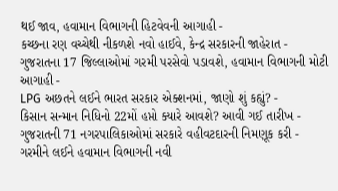થઈ જાવ, હવામાન વિભાગની હિટવેવની આગાહી -
કચ્છના રણ વચ્ચેથી નીકળશે નવો હાઈવે, કેન્દ્ર સરકારની જાહેરાત -
ગુજરાતના 17 જિલ્લાઓમાં ગરમી પરસેવો પડાવશે, હવામાન વિભાગની મોટી આગાહી -
LPG અછતને લઈને ભારત સરકાર એક્શનમાં, જાણો શું કહ્યું? -
કિસાન સન્માન નિધિનો 22મોં હપ્તો ક્યારે આવશે? આવી ગઈ તારીખ -
ગુજરાતની 71 નગરપાલિકાઓમાં સરકારે વહીવટદારની નિમણૂક કરી -
ગરમીને લઈને હવામાન વિભાગની નવી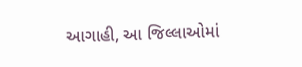આગાહી, આ જિલ્લાઓમાં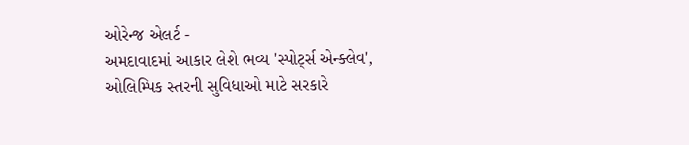ઓરેન્જ એલર્ટ -
અમદાવાદમાં આકાર લેશે ભવ્ય 'સ્પોર્ટ્સ એન્ક્લેવ', ઓલિમ્પિક સ્તરની સુવિધાઓ માટે સરકારે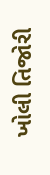ખોલી તિજોરી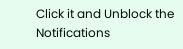Click it and Unblock the Notifications